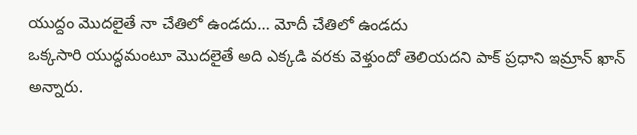యుద్దం మొదలైతే నా చేతిలో ఉండదు… మోదీ చేతిలో ఉండదు
ఒక్కసారి యుద్ధమంటూ మొదలైతే అది ఎక్కడి వరకు వెళ్తుందో తెలియదని పాక్ ప్రధాని ఇమ్రాన్ ఖాన్ అన్నారు.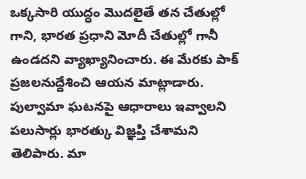ఒక్కసారి యుద్ధం మొదలైతే తన చేతుల్లో గాని, భారత ప్రధాని మోదీ చేతుల్లో గానీ ఉండదని వ్యాఖ్యానించారు. ఈ మేరకు పాక్ ప్రజలనుద్దేశించి ఆయన మాట్లాడారు. పుల్వామా ఘటనపై ఆధారాలు ఇవ్వాలని పలుసార్లు భారత్కు విజ్ఞప్తి చేశామని తెలిపారు. మా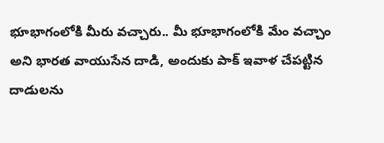భూభాగంలోకి మీరు వచ్చారు.. మీ భూభాగంలోకి మేం వచ్చాం అని భారత వాయుసేన దాడి, అందుకు పాక్ ఇవాళ చేపట్టిన దాడులను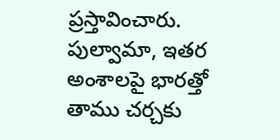ప్రస్తావించారు. పుల్వామా, ఇతర అంశాలపై భారత్తో తాము చర్చకు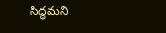సిద్ధమని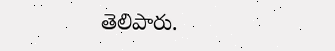తెలిపారు.